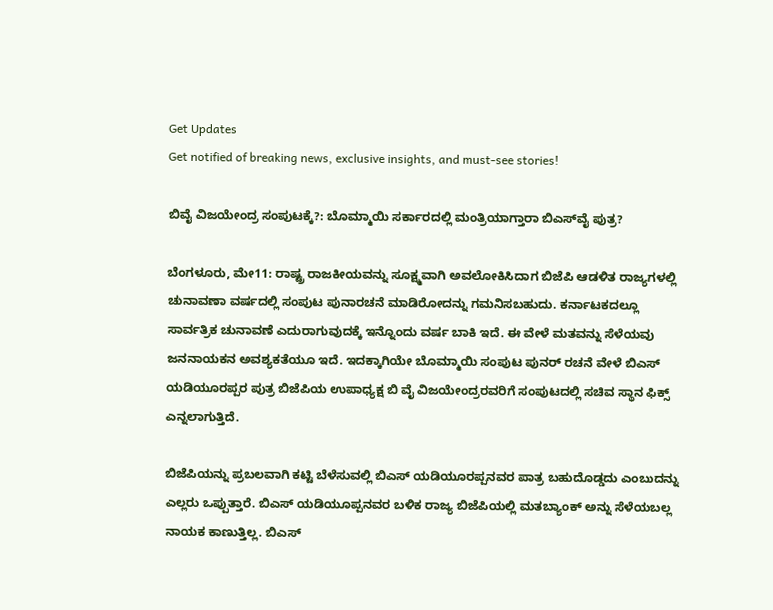Get Updates
Get notified of breaking news, exclusive insights, and must-see stories!

ಬಿವೈ ವಿಜಯೇಂದ್ರ ಸಂಪುಟಕ್ಕೆ?: ಬೊಮ್ಮಾಯಿ ಸರ್ಕಾರದಲ್ಲಿ ಮಂತ್ರಿಯಾಗ್ತಾರಾ ಬಿಎಸ್‌ವೈ ಪುತ್ರ?

ಬೆಂಗಳೂರು, ಮೇ11: ರಾಷ್ಟ್ರ ರಾಜಕೀಯವನ್ನು ಸೂಕ್ಷ್ಮವಾಗಿ ಅವಲೋಕಿಸಿದಾಗ ಬಿಜೆಪಿ ಆಡಳಿತ ರಾಜ್ಯಗಳಲ್ಲಿ ಚುನಾವಣಾ ವರ್ಷದಲ್ಲಿ ಸಂಪುಟ ಪುನಾರಚನೆ ಮಾಡಿರೋದನ್ನು ಗಮನಿಸಬಹುದು. ಕರ್ನಾಟಕದಲ್ಲೂ ಸಾರ್ವತ್ರಿಕ ಚುನಾವಣೆ ಎದುರಾಗುವುದಕ್ಕೆ ಇನ್ನೊಂದು ವರ್ಷ ಬಾಕಿ ಇದೆ. ಈ ವೇಳೆ ಮತವನ್ನು ಸೆಳೆಯವು ಜನನಾಯಕನ ಅವಶ್ಯಕತೆಯೂ ಇದೆ. ಇದಕ್ಕಾಗಿಯೇ ಬೊಮ್ಮಾಯಿ ಸಂಪುಟ ಪುನರ್ ರಚನೆ ವೇಳೆ ಬಿಎಸ್ ಯಡಿಯೂರಪ್ಪರ ಪುತ್ರ ಬಿಜೆಪಿಯ ಉಪಾಧ್ಯಕ್ಷ ಬಿ ವೈ ವಿಜಯೇಂದ್ರರವರಿಗೆ ಸಂಪುಟದಲ್ಲಿ ಸಚಿವ ಸ್ಥಾನ ಫಿಕ್ಸ್ ಎನ್ನಲಾಗುತ್ತಿದೆ.

ಬಿಜೆಪಿಯನ್ನು ಪ್ರಬಲವಾಗಿ ಕಟ್ಟಿ ಬೆಳೆಸುವಲ್ಲಿ ಬಿಎಸ್ ಯಡಿಯೂರಪ್ಪನವರ ಪಾತ್ರ ಬಹುದೊಡ್ಡದು ಎಂಬುದನ್ನು ಎಲ್ಲರು ಒಪ್ಪುತ್ತಾರೆ. ಬಿಎಸ್ ಯಡಿಯೂಪ್ಪನವರ ಬಳಿಕ ರಾಜ್ಯ ಬಿಜೆಪಿಯಲ್ಲಿ ಮತಬ್ಯಾಂಕ್ ಅನ್ನು ಸೆಳೆಯಬಲ್ಲ ನಾಯಕ ಕಾಣುತ್ತಿಲ್ಲ. ಬಿಎಸ್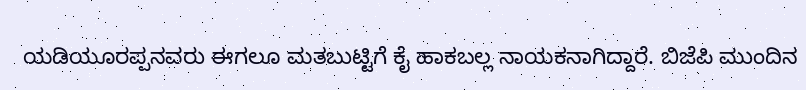ಯಡಿಯೂರಪ್ಪನವರು ಈಗಲೂ ಮತಬುಟ್ಟಿಗೆ ಕೈ ಹಾಕಬಲ್ಲ ನಾಯಕನಾಗಿದ್ದಾರೆ. ಬಿಜೆಪಿ ಮುಂದಿನ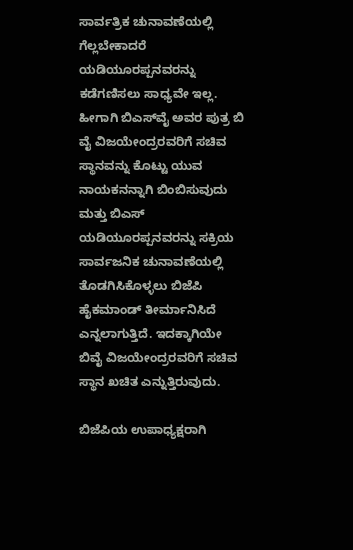ಸಾರ್ವತ್ರಿಕ ಚುನಾವಣೆಯಲ್ಲಿ ಗೆಲ್ಲಬೇಕಾದರೆ ಯಡಿಯೂರಪ್ಪನವರನ್ನು ಕಡೆಗಣಿಸಲು ಸಾಧ್ಯವೇ ಇಲ್ಲ. ಹೀಗಾಗಿ ಬಿಎಸ್‌ವೈ ಅವರ ಪುತ್ರ ಬಿ ವೈ ವಿಜಯೇಂದ್ರರವರಿಗೆ ಸಚಿವ ಸ್ಥಾನವನ್ನು ಕೊಟ್ಟು ಯುವ ನಾಯಕನನ್ನಾಗಿ ಬಿಂಬಿಸುವುದು ಮತ್ತು ಬಿಎಸ್ ಯಡಿಯೂರಪ್ಪನವರನ್ನು ಸಕ್ರಿಯ ಸಾರ್ವಜನಿಕ ಚುನಾವಣೆಯಲ್ಲಿ ತೊಡಗಿಸಿಕೊಳ್ಳಲು ಬಿಜೆಪಿ ಹೈಕಮಾಂಡ್ ತೀರ್ಮಾನಿಸಿದೆ ಎನ್ನಲಾಗುತ್ತಿದೆ. ಇದಕ್ಕಾಗಿಯೇ ಬಿವೈ ವಿಜಯೇಂದ್ರರವರಿಗೆ ಸಚಿವ ಸ್ಥಾನ ಖಚಿತ ಎನ್ನುತ್ತಿರುವುದು.

ಬಿಜೆಪಿಯ ಉಪಾಧ್ಯಕ್ಷರಾಗಿ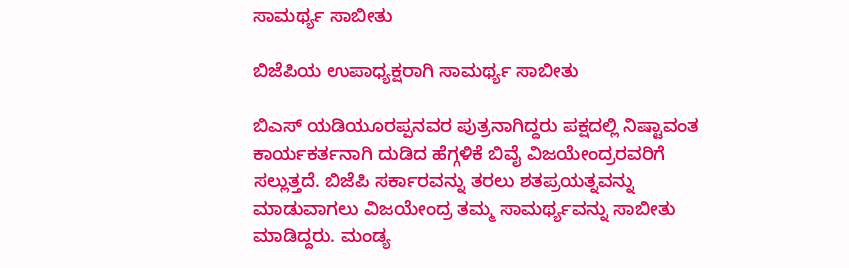ಸಾಮರ್ಥ್ಯ ಸಾಬೀತು

ಬಿಜೆಪಿಯ ಉಪಾಧ್ಯಕ್ಷರಾಗಿ ಸಾಮರ್ಥ್ಯ ಸಾಬೀತು

ಬಿಎಸ್ ಯಡಿಯೂರಪ್ಪನವರ ಪುತ್ರನಾಗಿದ್ದರು ಪಕ್ಷದಲ್ಲಿ ನಿಷ್ಟಾವಂತ ಕಾರ್ಯಕರ್ತನಾಗಿ ದುಡಿದ ಹೆಗ್ಗಳಿಕೆ ಬಿವೈ ವಿಜಯೇಂದ್ರರವರಿಗೆ ಸಲ್ಲುತ್ತದೆ. ಬಿಜೆಪಿ ಸರ್ಕಾರವನ್ನು ತರಲು ಶತಪ್ರಯತ್ನವನ್ನು ಮಾಡುವಾಗಲು ವಿಜಯೇಂದ್ರ ತಮ್ಮ ಸಾಮರ್ಥ್ಯವನ್ನು ಸಾಬೀತು ಮಾಡಿದ್ದರು. ಮಂಡ್ಯ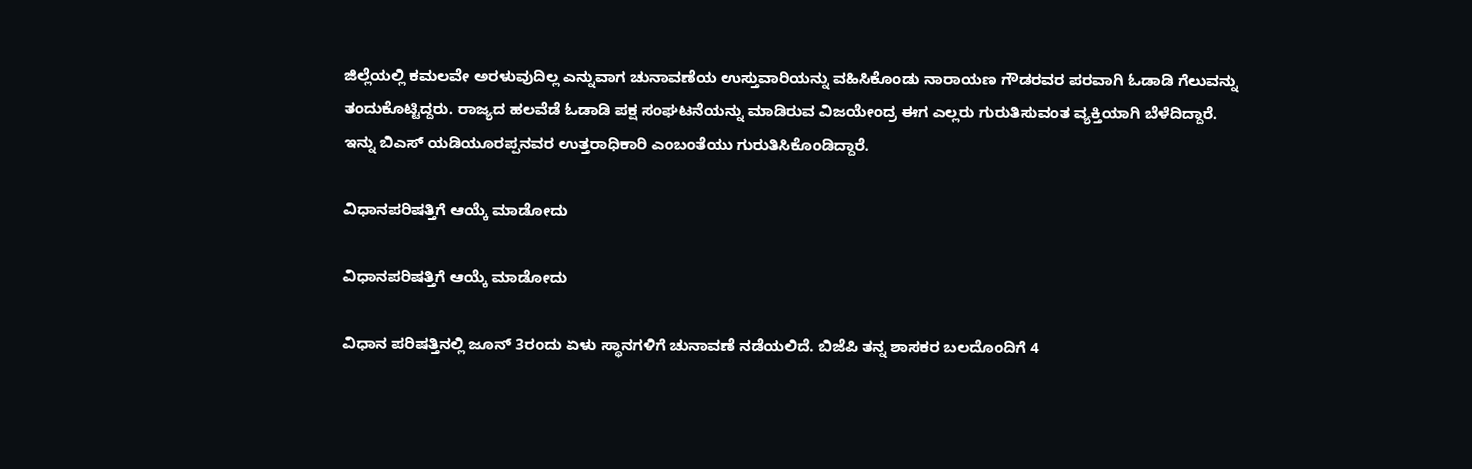ಜಿಲ್ಲೆಯಲ್ಲಿ ಕಮಲವೇ ಅರಳುವುದಿಲ್ಲ ಎನ್ನುವಾಗ ಚುನಾವಣೆಯ ಉಸ್ತುವಾರಿಯನ್ನು ವಹಿಸಿಕೊಂಡು ನಾರಾಯಣ ಗೌಡರವರ ಪರವಾಗಿ ಓಡಾಡಿ ಗೆಲುವನ್ನು ತಂದುಕೊಟ್ಟಿದ್ದರು. ರಾಜ್ಯದ ಹಲವೆಡೆ ಓಡಾಡಿ ಪಕ್ಷ ಸಂಘಟನೆಯನ್ನು ಮಾಡಿರುವ ವಿಜಯೇಂದ್ರ ಈಗ ಎಲ್ಲರು ಗುರುತಿಸುವಂತ ವ್ಯಕ್ತಿಯಾಗಿ ಬೆಳೆದಿದ್ದಾರೆ. ಇನ್ನು ಬಿಎಸ್ ಯಡಿಯೂರಪ್ಪನವರ ಉತ್ತರಾಧಿಕಾರಿ ಎಂಬಂತೆಯು ಗುರುತಿಸಿಕೊಂಡಿದ್ದಾರೆ.

ವಿಧಾನಪರಿಷತ್ತಿಗೆ ಆಯ್ಕೆ ಮಾಡೋದು

ವಿಧಾನಪರಿಷತ್ತಿಗೆ ಆಯ್ಕೆ ಮಾಡೋದು

ವಿಧಾನ ಪರಿಷತ್ತಿನಲ್ಲಿ ಜೂನ್ 3ರಂದು ಏಳು ಸ್ಥಾನಗಳಿಗೆ ಚುನಾವಣೆ ನಡೆಯಲಿದೆ. ಬಿಜೆಪಿ ತನ್ನ ಶಾಸಕರ ಬಲದೊಂದಿಗೆ 4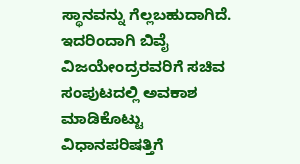ಸ್ಥಾನವನ್ನು ಗೆಲ್ಲಬಹುದಾಗಿದೆ. ಇದರಿಂದಾಗಿ ಬಿವೈ ವಿಜಯೇಂದ್ರರವರಿಗೆ ಸಚಿವ ಸಂಪುಟದಲ್ಲಿ ಅವಕಾಶ ಮಾಡಿಕೊಟ್ಟು ವಿಧಾನಪರಿಷತ್ತಿಗೆ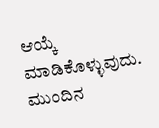ಆಯ್ಕೆ ಮಾಡಿಕೊಳ್ಳುವುದು. ಮುಂದಿನ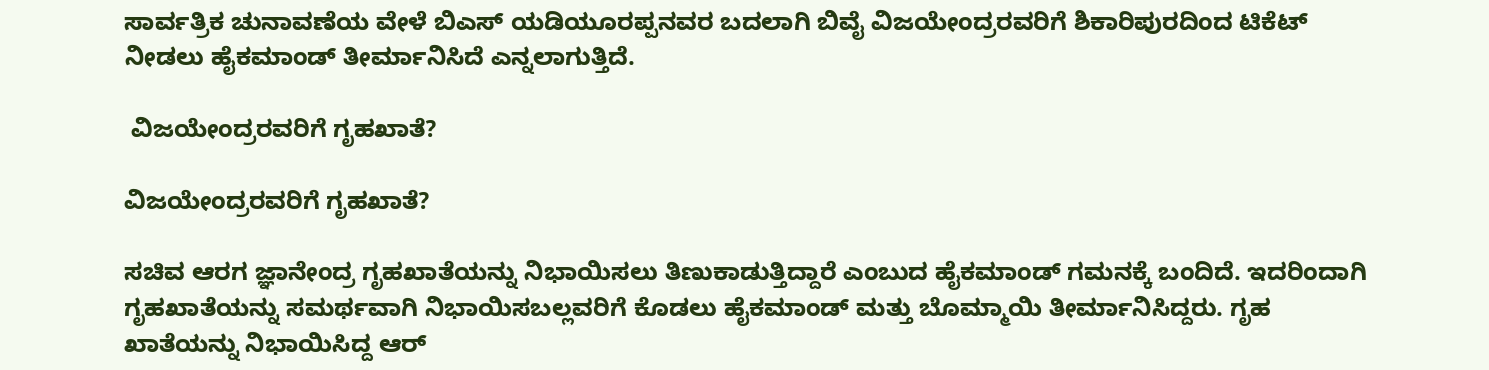ಸಾರ್ವತ್ರಿಕ ಚುನಾವಣೆಯ ವೇಳೆ ಬಿಎಸ್ ಯಡಿಯೂರಪ್ಪನವರ ಬದಲಾಗಿ ಬಿವೈ ವಿಜಯೇಂದ್ರರವರಿಗೆ ಶಿಕಾರಿಪುರದಿಂದ ಟಿಕೆಟ್ ನೀಡಲು ಹೈಕಮಾಂಡ್ ತೀರ್ಮಾನಿಸಿದೆ ಎನ್ನಲಾಗುತ್ತಿದೆ.

 ವಿಜಯೇಂದ್ರರವರಿಗೆ ಗೃಹಖಾತೆ?

ವಿಜಯೇಂದ್ರರವರಿಗೆ ಗೃಹಖಾತೆ?

ಸಚಿವ ಆರಗ ಜ್ಞಾನೇಂದ್ರ ಗೃಹಖಾತೆಯನ್ನು ನಿಭಾಯಿಸಲು ತಿಣುಕಾಡುತ್ತಿದ್ದಾರೆ ಎಂಬುದ ಹೈಕಮಾಂಡ್ ಗಮನಕ್ಕೆ ಬಂದಿದೆ. ಇದರಿಂದಾಗಿ ಗೃಹಖಾತೆಯನ್ನು ಸಮರ್ಥವಾಗಿ ನಿಭಾಯಿಸಬಲ್ಲವರಿಗೆ ಕೊಡಲು ಹೈಕಮಾಂಡ್ ಮತ್ತು ಬೊಮ್ಮಾಯಿ ತೀರ್ಮಾನಿಸಿದ್ದರು. ಗೃಹ ಖಾತೆಯನ್ನು ನಿಭಾಯಿಸಿದ್ದ ಆರ್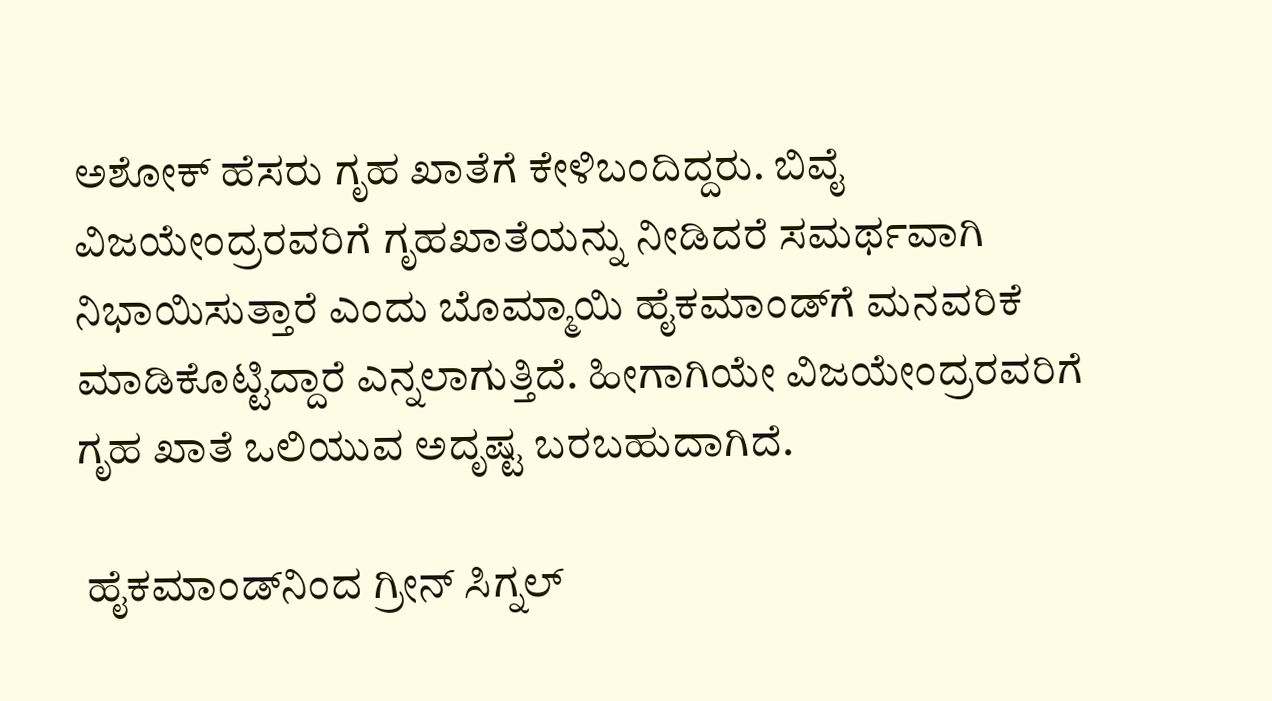ಅಶೋಕ್ ಹೆಸರು ಗೃಹ ಖಾತೆಗೆ ಕೇಳಿಬಂದಿದ್ದರು. ಬಿವೈ ವಿಜಯೇಂದ್ರರವರಿಗೆ ಗೃಹಖಾತೆಯನ್ನು ನೀಡಿದರೆ ಸಮರ್ಥವಾಗಿ ನಿಭಾಯಿಸುತ್ತಾರೆ ಎಂದು ಬೊಮ್ಮಾಯಿ ಹೈಕಮಾಂಡ್‌ಗೆ ಮನವರಿಕೆ ಮಾಡಿಕೊಟ್ಟಿದ್ದಾರೆ ಎನ್ನಲಾಗುತ್ತಿದೆ. ಹೀಗಾಗಿಯೇ ವಿಜಯೇಂದ್ರರವರಿಗೆ ಗೃಹ ಖಾತೆ ಒಲಿಯುವ ಅದೃಷ್ಟ ಬರಬಹುದಾಗಿದೆ.

 ಹೈಕಮಾಂಡ್‌ನಿಂದ ಗ್ರೀನ್ ಸಿಗ್ನಲ್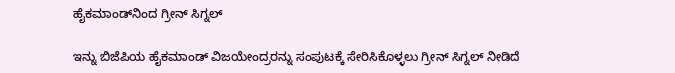ಹೈಕಮಾಂಡ್‌ನಿಂದ ಗ್ರೀನ್ ಸಿಗ್ನಲ್

ಇನ್ನು ಬಿಜೆಪಿಯ ಹೈಕಮಾಂಡ್‌ ವಿಜಯೇಂದ್ರರನ್ನು ಸಂಪುಟಕ್ಕೆ ಸೇರಿಸಿಕೊಳ್ಳಲು ಗ್ರೀನ್ ಸಿಗ್ನಲ್ ನೀಡಿದೆ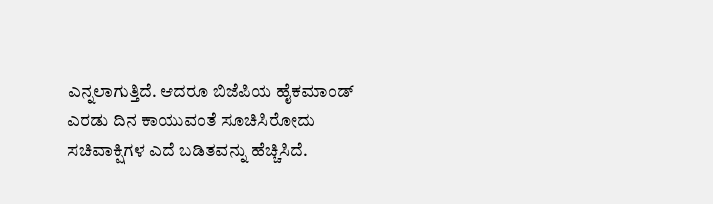ಎನ್ನಲಾಗುತ್ತಿದೆ. ಆದರೂ ಬಿಜೆಪಿಯ ಹೈಕಮಾಂಡ್ ಎರಡು ದಿನ ಕಾಯುವಂತೆ ಸೂಚಿಸಿರೋದು ಸಚಿವಾಕ್ಷಿಗಳ ಎದೆ ಬಡಿತವನ್ನು ಹೆಚ್ಚಿಸಿದೆ.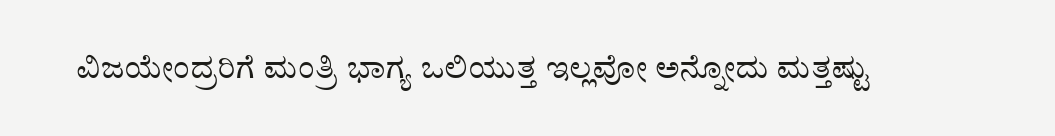ವಿಜಯೇಂದ್ರರಿಗೆ ಮಂತ್ರಿ ಭಾಗ್ಯ ಒಲಿಯುತ್ತ ಇಲ್ಲವೋ ಅನ್ನೋದು ಮತ್ತಷ್ಟು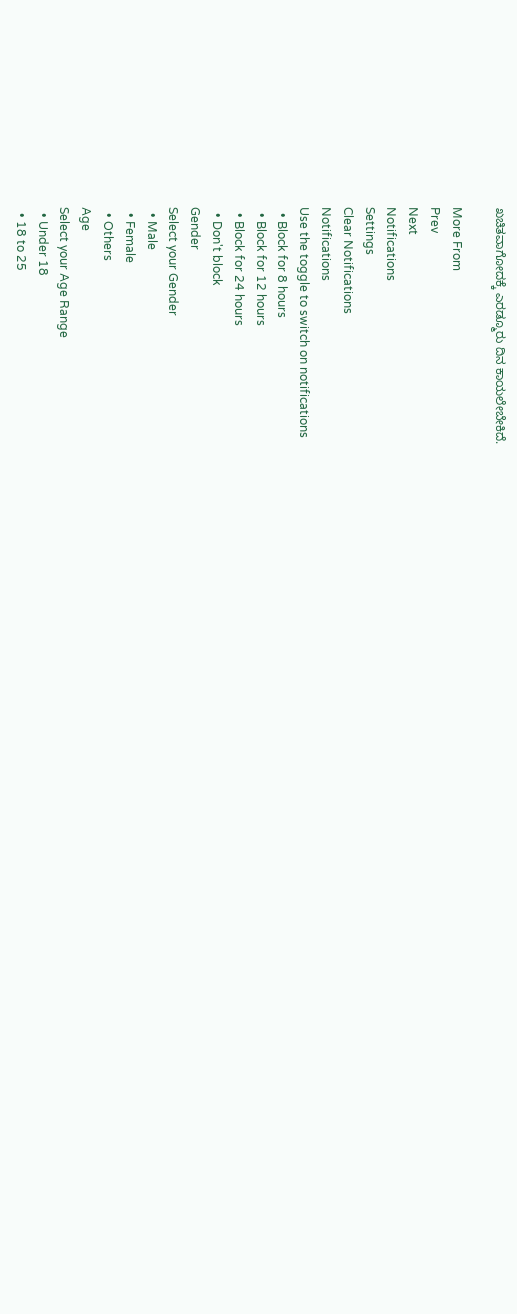ಖಚಿತವಾಗೋದಕ್ಕೆ ಎರಡ್ಮೂರು ದಿನ ಕಾಯಲೇಬೇಕಿದೆ.

More From
Prev
Next
Notifications
Settings
Clear Notifications
Notifications
Use the toggle to switch on notifications
  • Block for 8 hours
  • Block for 12 hours
  • Block for 24 hours
  • Don't block
Gender
Select your Gender
  • Male
  • Female
  • Others
Age
Select your Age Range
  • Under 18
  • 18 to 25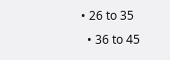• 26 to 35
  • 36 to 45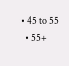• 45 to 55
  • 55+